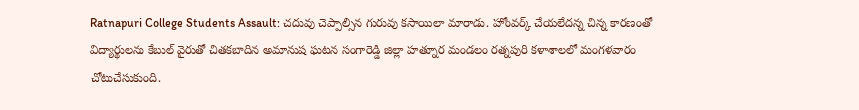Ratnapuri College Students Assault: చదువు చెప్పాల్సిన గురువు కసాయిలా మారాడు. హోంవర్క్ చేయలేదన్న చిన్న కారణంతో విద్యార్థులను కేబుల్ వైరుతో చితకబాదిన అమానుష ఘటన సంగారెడ్డి జిల్లా హత్నూర మండలం రత్నపురి కళాశాలలో మంగళవారం చోటుచేసుకుంది.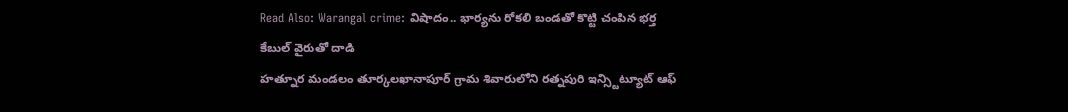Read Also: Warangal crime: విషాదం.. భార్యను రోకలి బండతో కొట్టి చంపిన భర్త
కేబుల్ వైరుతో దాడి
హత్నూర మండలం తూర్కలఖానాపూర్ గ్రామ శివారులోని రత్నపురి ఇన్స్టిట్యూట్ ఆఫ్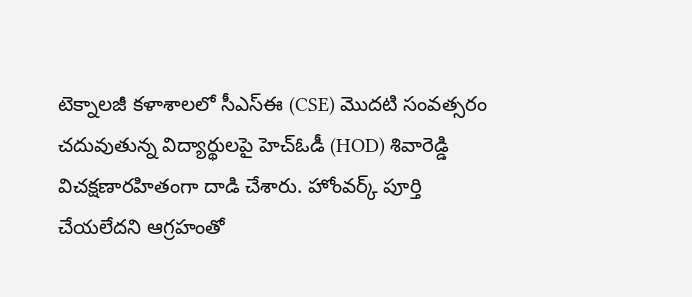టెక్నాలజీ కళాశాలలో సీఎస్ఈ (CSE) మొదటి సంవత్సరం చదువుతున్న విద్యార్థులపై హెచ్ఓడీ (HOD) శివారెడ్డి విచక్షణారహితంగా దాడి చేశారు. హోంవర్క్ పూర్తి చేయలేదని ఆగ్రహంతో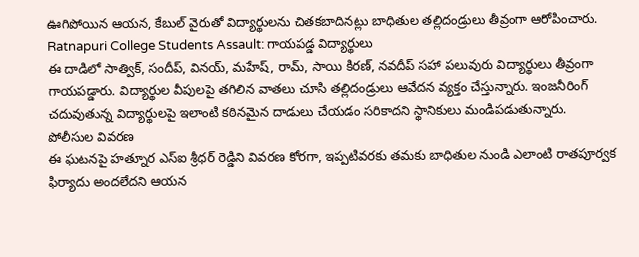ఊగిపోయిన ఆయన, కేబుల్ వైరుతో విద్యార్థులను చితకబాదినట్లు బాధితుల తల్లిదండ్రులు తీవ్రంగా ఆరోపించారు.
Ratnapuri College Students Assault: గాయపడ్డ విద్యార్థులు
ఈ దాడిలో సాత్విక్, సందీప్, వినయ్, మహేష్, రామ్, సాయి కిరణ్, నవదీప్ సహా పలువురు విద్యార్థులు తీవ్రంగా గాయపడ్డారు. విద్యార్థుల వీపులపై తగిలిన వాతలు చూసి తల్లిదండ్రులు ఆవేదన వ్యక్తం చేస్తున్నారు. ఇంజనీరింగ్ చదువుతున్న విద్యార్థులపై ఇలాంటి కఠినమైన దాడులు చేయడం సరికాదని స్థానికులు మండిపడుతున్నారు.
పోలీసుల వివరణ
ఈ ఘటనపై హత్నూర ఎస్ఐ శ్రీధర్ రెడ్డిని వివరణ కోరగా, ఇప్పటివరకు తమకు బాధితుల నుండి ఎలాంటి రాతపూర్వక ఫిర్యాదు అందలేదని ఆయన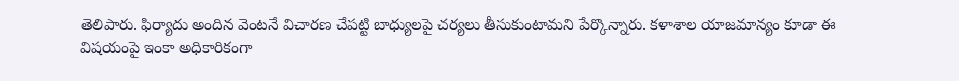తెలిపారు. ఫిర్యాదు అందిన వెంటనే విచారణ చేపట్టి బాధ్యులపై చర్యలు తీసుకుంటామని పేర్కొన్నారు. కళాశాల యాజమాన్యం కూడా ఈ విషయంపై ఇంకా అధికారికంగా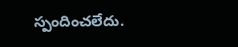స్పందించలేదు.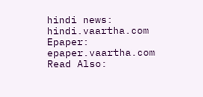hindi news: hindi.vaartha.com
Epaper: epaper.vaartha.com
Read Also: